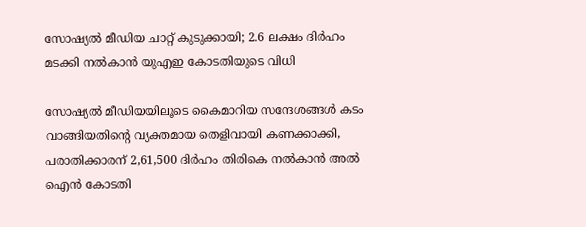സോഷ്യൽ മീഡിയ ചാറ്റ് കുടുക്കായി; 2.6 ലക്ഷം ദിർഹം മടക്കി നൽകാൻ യുഎഇ കോടതിയുടെ വിധി

സോഷ്യൽ മീഡിയയിലൂടെ കൈമാറിയ സന്ദേശങ്ങൾ കടം വാങ്ങിയതിന്റെ വ്യക്തമായ തെളിവായി കണക്കാക്കി, പരാതിക്കാരന് 2,61,500 ദിർഹം തിരികെ നൽകാൻ അൽ ഐൻ കോടതി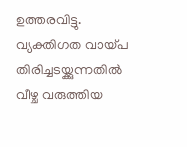ഉത്തരവിട്ടു. വ്യക്തിഗത വായ്പ തിരിച്ചടയ്ക്കുന്നതിൽ വീഴ്ച വരുത്തിയ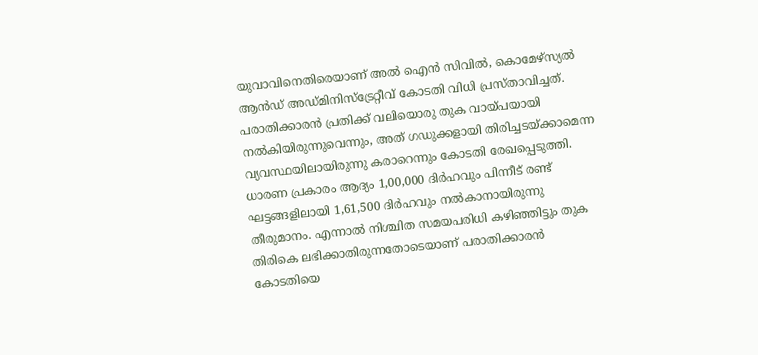യുവാവിനെതിരെയാണ് അൽ ഐൻ സിവിൽ, കൊമേഴ്‌സ്യൽ ആൻഡ് അഡ്മിനിസ്‌ട്രേറ്റീവ് കോടതി വിധി പ്രസ്താവിച്ചത്. പരാതിക്കാരൻ പ്രതിക്ക് വലിയൊരു തുക വായ്പയായി നൽകിയിരുന്നുവെന്നും, അത് ഗഡുക്കളായി തിരിച്ചടയ്ക്കാമെന്ന വ്യവസ്ഥയിലായിരുന്നു കരാറെന്നും കോടതി രേഖപ്പെടുത്തി. ധാരണ പ്രകാരം ആദ്യം 1,00,000 ദിർഹവും പിന്നീട് രണ്ട് ഘട്ടങ്ങളിലായി 1,61,500 ദിർഹവും നൽകാനായിരുന്നു തീരുമാനം. എന്നാൽ നിശ്ചിത സമയപരിധി കഴിഞ്ഞിട്ടും തുക തിരികെ ലഭിക്കാതിരുന്നതോടെയാണ് പരാതിക്കാരൻ കോടതിയെ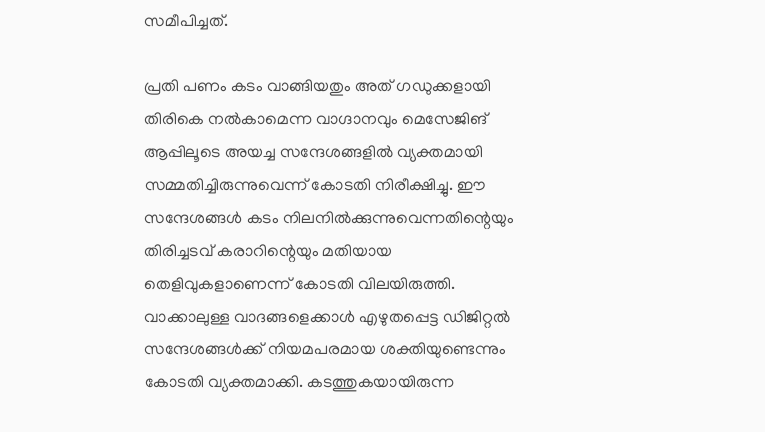സമീപിച്ചത്.

പ്രതി പണം കടം വാങ്ങിയതും അത് ഗഡുക്കളായി തിരികെ നൽകാമെന്ന വാഗ്ദാനവും മെസേജിങ് ആപ്പിലൂടെ അയച്ച സന്ദേശങ്ങളിൽ വ്യക്തമായി സമ്മതിച്ചിരുന്നുവെന്ന് കോടതി നിരീക്ഷിച്ചു. ഈ സന്ദേശങ്ങൾ കടം നിലനിൽക്കുന്നുവെന്നതിന്റെയും തിരിച്ചടവ് കരാറിന്റെയും മതിയായ തെളിവുകളാണെന്ന് കോടതി വിലയിരുത്തി. വാക്കാലുള്ള വാദങ്ങളെക്കാൾ എഴുതപ്പെട്ട ഡിജിറ്റൽ സന്ദേശങ്ങൾക്ക് നിയമപരമായ ശക്തിയുണ്ടെന്നും കോടതി വ്യക്തമാക്കി. കടത്തുകയായിരുന്ന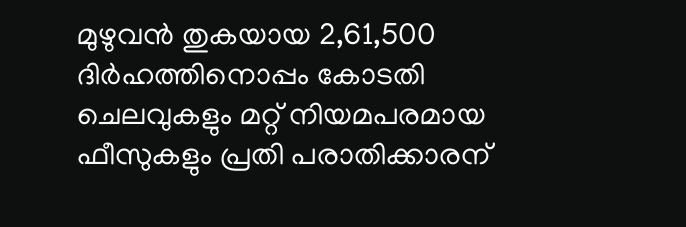മുഴുവൻ തുകയായ 2,61,500 ദിർഹത്തിനൊപ്പം കോടതി ചെലവുകളും മറ്റ് നിയമപരമായ ഫീസുകളും പ്രതി പരാതിക്കാരന്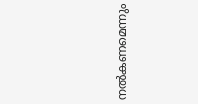നൽകണമെന്നും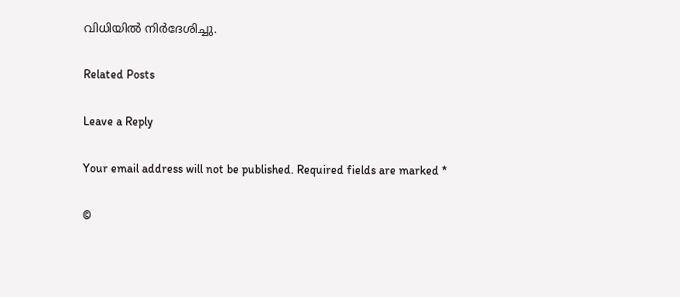വിധിയിൽ നിർദേശിച്ചു.

Related Posts

Leave a Reply

Your email address will not be published. Required fields are marked *

©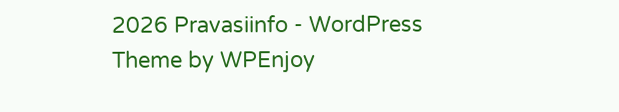2026 Pravasiinfo - WordPress Theme by WPEnjoy